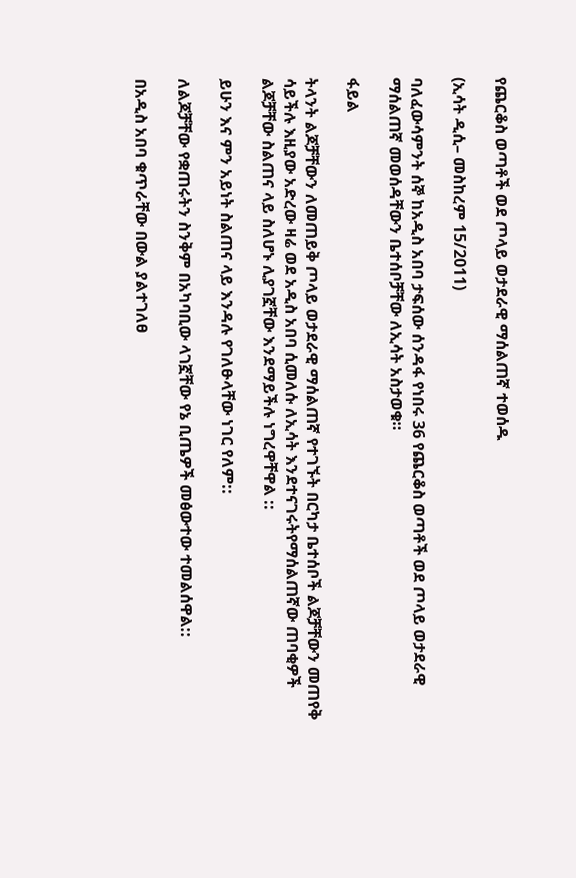የጨርቆስ ወጣቶች ወደ ጦላይ ወታደራዊ ማሰልጠኛ ተወሰዱ

(ኢሳት ዲሲ– መስከረም 15/2011)

ባለፈውሳምንት ሰኞ ከአዲስ አበባ ታፍሰው ሰንዳፋ የነበሩ 36 የጨርቆስ ወጣቶች ወደ ጦላይ ወታደራዊ ማሰልጠኛ መወሰዳቸውን ቤተሰቦቻቸው ለኢሳት አስታወቁ።

ፋይል

ትላንት ልጆቻቸውን ለመጠይቅ ጦላይ ወታደራዊ ማሰልጠኛ የተገኙት በርካታ ቤተሰቦች ልጆቻቸውን መጠየቅ ሳይችሉ እዚያው አድረው ዛሬ ወደ አዲስ አበባ ሲመለሱ ለኢሳት እንደተናገሩትየማሰልጠኛው ጠባቂዎች ልጆቻቸው ስልጠና ላይ ስለሆኑ ሊያገኟቸው እንደማይችሉ ነግረዋቸዋል ::

ይሁን እና ምን አይነት ስልጠና ላይ እንዳሉ የገለፁላቸው ነገር የለም::

ለልጆቻቸው የቋጠሩትን ስንቅም በአካባቢው ላገኟቸው የኔ ቢጤዎች መፅውተው ተመልሰዋል::

በአዲስ አበባ ቁጥራቸው በውል ያልተገለፀ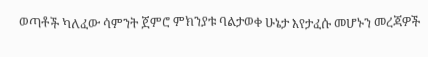ወጣቶች ካለፈው ሳምንት ጀምሮ ምክንያቱ ባልታወቀ ሁኔታ እየታፈሱ መሆኑን መረጃዎች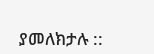ያመለክታሉ ::